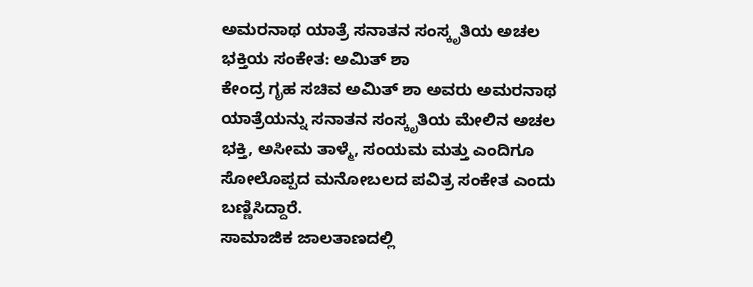ಅಮರನಾಥ ಯಾತ್ರೆ ಸನಾತನ ಸಂಸ್ಕೃತಿಯ ಅಚಲ ಭಕ್ತಿಯ ಸಂಕೇತ: ಅಮಿತ್ ಶಾ
ಕೇಂದ್ರ ಗೃಹ ಸಚಿವ ಅಮಿತ್ ಶಾ ಅವರು ಅಮರನಾಥ ಯಾತ್ರೆಯನ್ನು ಸನಾತನ ಸಂಸ್ಕೃತಿಯ ಮೇಲಿನ ಅಚಲ ಭಕ್ತಿ, ಅಸೀಮ ತಾಳ್ಮೆ, ಸಂಯಮ ಮತ್ತು ಎಂದಿಗೂ ಸೋಲೊಪ್ಪದ ಮನೋಬಲದ ಪವಿತ್ರ ಸಂಕೇತ ಎಂದು ಬಣ್ಣಿಸಿದ್ದಾರೆ.
ಸಾಮಾಜಿಕ ಜಾಲತಾಣದಲ್ಲಿ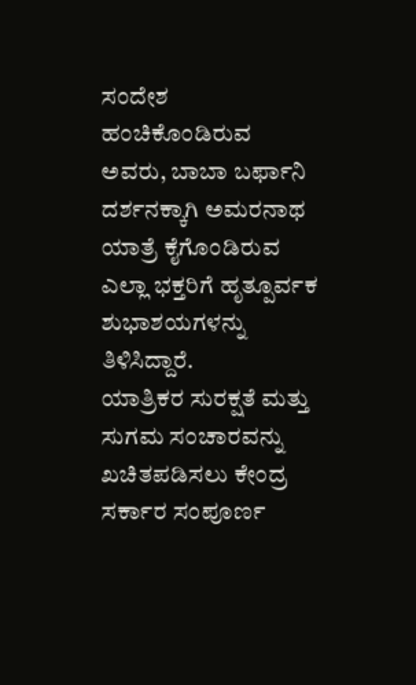ಸಂದೇಶ ಹಂಚಿಕೊಂಡಿರುವ ಅವರು, ಬಾಬಾ ಬರ್ಫಾನಿ ದರ್ಶನಕ್ಕಾಗಿ ಅಮರನಾಥ ಯಾತ್ರೆ ಕೈಗೊಂಡಿರುವ ಎಲ್ಲಾ ಭಕ್ತರಿಗೆ ಹೃತ್ಪೂರ್ವಕ ಶುಭಾಶಯಗಳನ್ನು ತಿಳಿಸಿದ್ದಾರೆ.
ಯಾತ್ರಿಕರ ಸುರಕ್ಷತೆ ಮತ್ತು ಸುಗಮ ಸಂಚಾರವನ್ನು ಖಚಿತಪಡಿಸಲು ಕೇಂದ್ರ ಸರ್ಕಾರ ಸಂಪೂರ್ಣ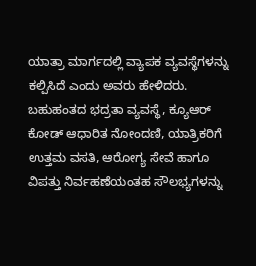ಯಾತ್ರಾ ಮಾರ್ಗದಲ್ಲಿ ವ್ಯಾಪಕ ವ್ಯವಸ್ಥೆಗಳನ್ನು ಕಲ್ಪಿಸಿದೆ ಎಂದು ಅವರು ಹೇಳಿದರು.
ಬಹುಹಂತದ ಭದ್ರತಾ ವ್ಯವಸ್ಥೆ, ಕ್ಯೂಆರ್ ಕೋಡ್ ಆಧಾರಿತ ನೋಂದಣಿ, ಯಾತ್ರಿಕರಿಗೆ ಉತ್ತಮ ವಸತಿ, ಆರೋಗ್ಯ ಸೇವೆ ಹಾಗೂ ವಿಪತ್ತು ನಿರ್ವಹಣೆಯಂತಹ ಸೌಲಭ್ಯಗಳನ್ನು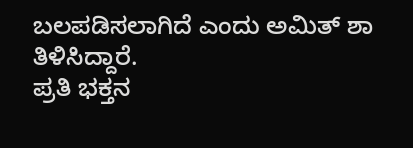ಬಲಪಡಿಸಲಾಗಿದೆ ಎಂದು ಅಮಿತ್ ಶಾ ತಿಳಿಸಿದ್ದಾರೆ.
ಪ್ರತಿ ಭಕ್ತನ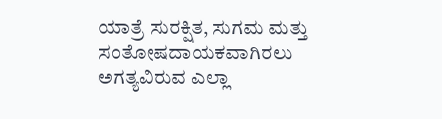ಯಾತ್ರೆ ಸುರಕ್ಷಿತ, ಸುಗಮ ಮತ್ತು ಸಂತೋಷದಾಯಕವಾಗಿರಲು ಅಗತ್ಯವಿರುವ ಎಲ್ಲಾ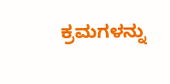ಕ್ರಮಗಳನ್ನು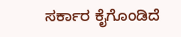ಸರ್ಕಾರ ಕೈಗೊಂಡಿದೆ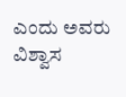ಎಂದು ಅವರು ವಿಶ್ವಾಸ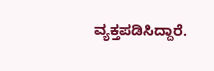ವ್ಯಕ್ತಪಡಿಸಿದ್ದಾರೆ.